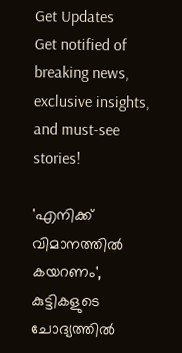Get Updates
Get notified of breaking news, exclusive insights, and must-see stories!

'എനിക്ക് വിമാനത്തില്‍ കയറണം', കുട്ടികളുടെ ചോദ്യത്തില്‍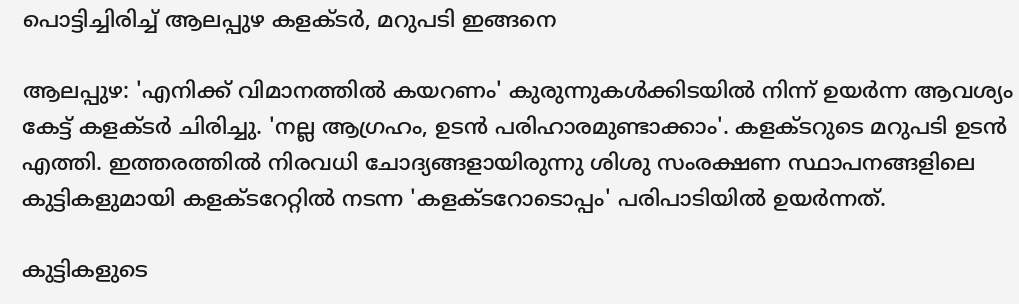പൊട്ടിച്ചിരിച്ച് ആലപ്പുഴ കളക്ടര്‍, മറുപടി ഇങ്ങനെ

ആലപ്പുഴ: 'എനിക്ക് വിമാനത്തില്‍ കയറണം' കുരുന്നുകള്‍ക്കിടയില്‍ നിന്ന് ഉയര്‍ന്ന ആവശ്യം കേട്ട് കളക്ടര്‍ ചിരിച്ചു. 'നല്ല ആഗ്രഹം, ഉടന്‍ പരിഹാരമുണ്ടാക്കാം'. കളക്ടറുടെ മറുപടി ഉടന്‍ എത്തി. ഇത്തരത്തില്‍ നിരവധി ചോദ്യങ്ങളായിരുന്നു ശിശു സംരക്ഷണ സ്ഥാപനങ്ങളിലെ കുട്ടികളുമായി കളക്ടറേറ്റില്‍ നടന്ന 'കളക്ടറോടൊപ്പം' പരിപാടിയില്‍ ഉയര്‍ന്നത്.

കുട്ടികളുടെ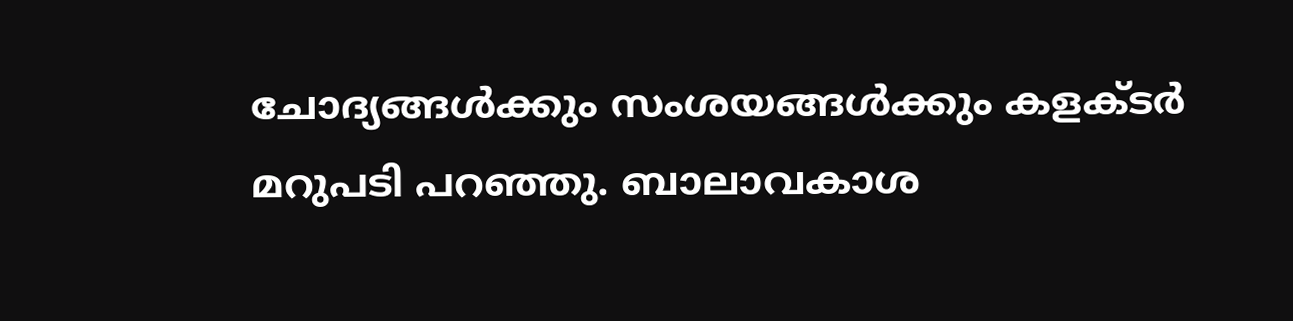ചോദ്യങ്ങള്‍ക്കും സംശയങ്ങള്‍ക്കും കളക്ടര്‍ മറുപടി പറഞ്ഞു. ബാലാവകാശ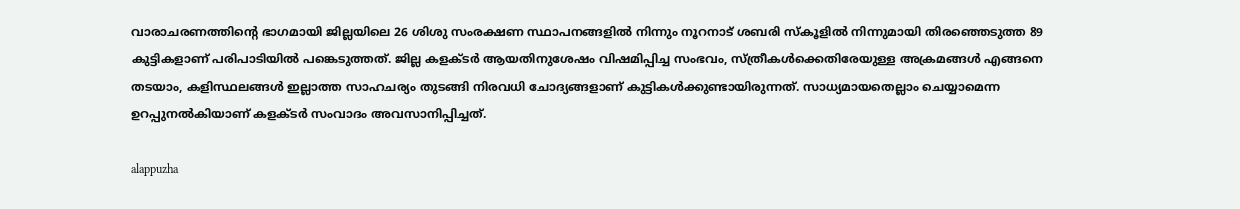വാരാചരണത്തിന്റെ ഭാഗമായി ജില്ലയിലെ 26 ശിശു സംരക്ഷണ സ്ഥാപനങ്ങളില്‍ നിന്നും നൂറനാട് ശബരി സ്‌കൂളില്‍ നിന്നുമായി തിരഞ്ഞെടുത്ത 89 കുട്ടികളാണ് പരിപാടിയില്‍ പങ്കെടുത്തത്. ജില്ല കളക്ടര്‍ ആയതിനുശേഷം വിഷമിപ്പിച്ച സംഭവം, സ്ത്രീകള്‍ക്കെതിരേയുള്ള അക്രമങ്ങള്‍ എങ്ങനെ തടയാം, കളിസ്ഥലങ്ങള്‍ ഇല്ലാത്ത സാഹചര്യം തുടങ്ങി നിരവധി ചോദ്യങ്ങളാണ് കുട്ടികള്‍ക്കുണ്ടായിരുന്നത്. സാധ്യമായതെല്ലാം ചെയ്യാമെന്ന ഉറപ്പുനല്‍കിയാണ് കളക്ടര്‍ സംവാദം അവസാനിപ്പിച്ചത്.

alappuzha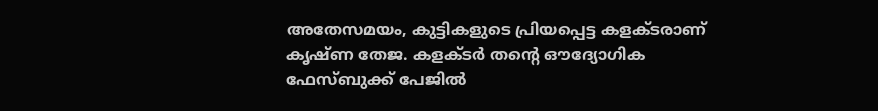അതേസമയം, കുട്ടികളുടെ പ്രിയപ്പെട്ട കളക്ടരാണ് കൃഷ്ണ തേജ. കളക്ടര്‍ തന്റെ ഔദ്യോഗിക ഫേസ്ബുക്ക് പേജില്‍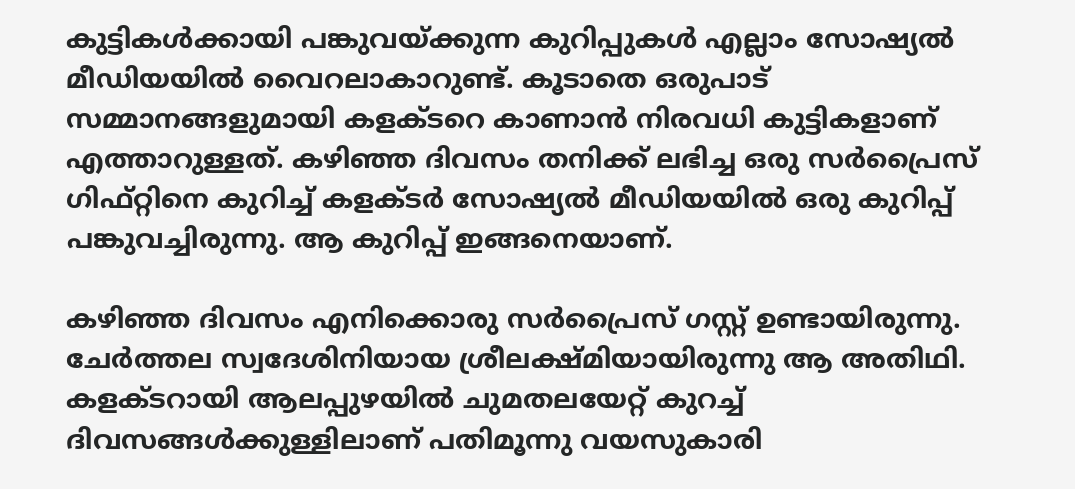കുട്ടികള്‍ക്കായി പങ്കുവയ്ക്കുന്ന കുറിപ്പുകള്‍ എല്ലാം സോഷ്യല്‍ മീഡിയയില്‍ വൈറലാകാറുണ്ട്. കൂടാതെ ഒരുപാട് സമ്മാനങ്ങളുമായി കളക്ടറെ കാണാന്‍ നിരവധി കുട്ടികളാണ് എത്താറുള്ളത്. കഴിഞ്ഞ ദിവസം തനിക്ക് ലഭിച്ച ഒരു സര്‍പ്രൈസ് ഗിഫ്റ്റിനെ കുറിച്ച് കളക്ടര്‍ സോഷ്യല്‍ മീഡിയയില്‍ ഒരു കുറിപ്പ് പങ്കുവച്ചിരുന്നു. ആ കുറിപ്പ് ഇങ്ങനെയാണ്.

കഴിഞ്ഞ ദിവസം എനിക്കൊരു സര്‍പ്രൈസ് ഗസ്റ്റ് ഉണ്ടായിരുന്നു. ചേര്‍ത്തല സ്വദേശിനിയായ ശ്രീലക്ഷ്മിയായിരുന്നു ആ അതിഥി. കളക്ടറായി ആലപ്പുഴയില്‍ ചുമതലയേറ്റ് കുറച്ച് ദിവസങ്ങള്‍ക്കുള്ളിലാണ് പതിമൂന്നു വയസുകാരി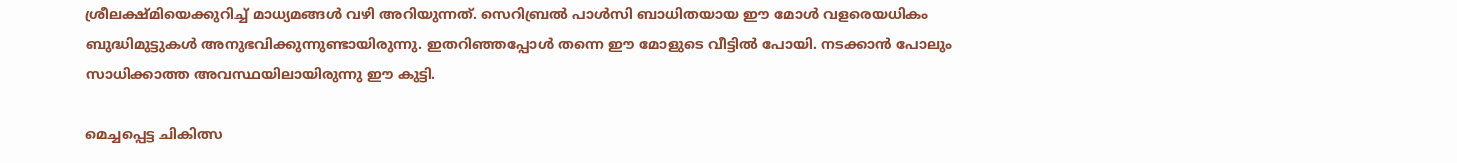ശ്രീലക്ഷ്മിയെക്കുറിച്ച് മാധ്യമങ്ങള്‍ വഴി അറിയുന്നത്. സെറിബ്രല്‍ പാള്‍സി ബാധിതയായ ഈ മോള്‍ വളരെയധികം ബുദ്ധിമുട്ടുകള്‍ അനുഭവിക്കുന്നുണ്ടായിരുന്നു. ഇതറിഞ്ഞപ്പോള്‍ തന്നെ ഈ മോളുടെ വീട്ടില്‍ പോയി. നടക്കാന്‍ പോലും സാധിക്കാത്ത അവസ്ഥയിലായിരുന്നു ഈ കുട്ടി.

മെച്ചപ്പെട്ട ചികിത്സ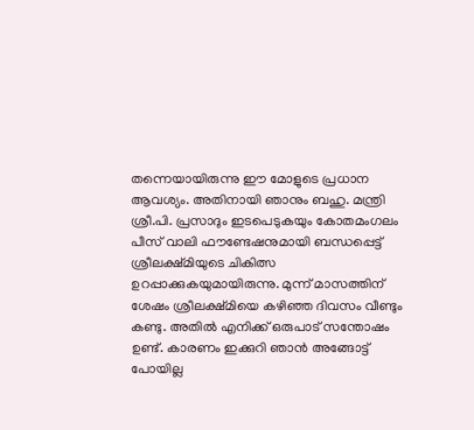തന്നെയായിരുന്നു ഈ മോളുടെ പ്രധാന ആവശ്യം. അതിനായി ഞാനും ബഹു. മന്ത്രി ശ്രീ.പി. പ്രസാദും ഇടപെടുകയും കോതമംഗലം പീസ് വാലി ഫൗണ്ടേഷനുമായി ബന്ധപ്പെട്ട് ശ്രീലക്ഷ്മിയുടെ ചികിത്സ ഉറപ്പാക്കുകയുമായിരുന്നു. മുന്ന് മാസത്തിന് ശേഷം ശ്രീലക്ഷ്മിയെ കഴിഞ്ഞ ദിവസം വീണ്ടും കണ്ടു. അതില്‍ എനിക്ക് ഒരുപാട് സന്തോഷം ഉണ്ട്. കാരണം ഇക്കുറി ഞാന്‍ അങ്ങോട്ട് പോയില്ല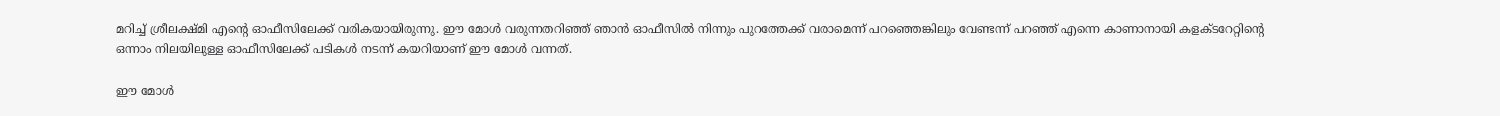മറിച്ച് ശ്രീലക്ഷ്മി എന്റെ ഓഫീസിലേക്ക് വരികയായിരുന്നു. ഈ മോള്‍ വരുന്നതറിഞ്ഞ് ഞാന്‍ ഓഫീസില്‍ നിന്നും പുറത്തേക്ക് വരാമെന്ന് പറഞ്ഞെങ്കിലും വേണ്ടന്ന് പറഞ്ഞ് എന്നെ കാണാനായി കളക്ടറേറ്റിന്റെ ഒന്നാം നിലയിലുള്ള ഓഫീസിലേക്ക് പടികള്‍ നടന്ന് കയറിയാണ് ഈ മോള്‍ വന്നത്.

ഈ മോള്‍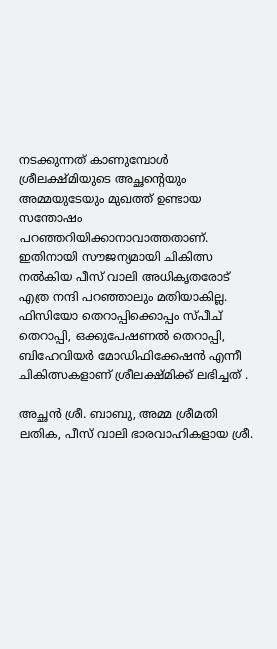നടക്കുന്നത് കാണുമ്പോള്‍ ശ്രീലക്ഷ്മിയുടെ അച്ഛന്റെയും അമ്മയുടേയും മുഖത്ത് ഉണ്ടായ സന്തോഷം പറഞ്ഞറിയിക്കാനാവാത്തതാണ്. ഇതിനായി സൗജന്യമായി ചികിത്സ നല്‍കിയ പീസ് വാലി അധികൃതരോട് എത്ര നന്ദി പറഞ്ഞാലും മതിയാകില്ല.
ഫിസിയോ തെറാപ്പിക്കൊപ്പം സ്പീച് തെറാപ്പി, ഒക്കുപേഷണല്‍ തെറാപ്പി, ബിഹേവിയര്‍ മോഡിഫിക്കേഷന്‍ എന്നീ ചികിത്സകളാണ് ശ്രീലക്ഷ്മിക്ക് ലഭിച്ചത് .

അച്ഛന്‍ ശ്രീ. ബാബു, അമ്മ ശ്രീമതി ലതിക, പീസ് വാലി ഭാരവാഹികളായ ശ്രീ.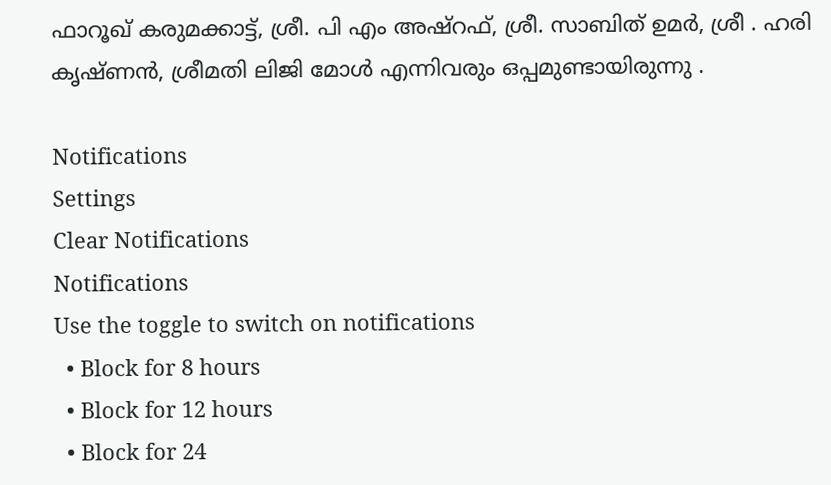ഫാറൂഖ് കരുമക്കാട്ട്, ശ്രീ. പി എം അഷ്റഫ്, ശ്രീ. സാബിത് ഉമര്‍, ശ്രീ . ഹരി കൃഷ്ണന്‍, ശ്രീമതി ലിജി മോള്‍ എന്നിവരും ഒപ്പമുണ്ടായിരുന്നു .

Notifications
Settings
Clear Notifications
Notifications
Use the toggle to switch on notifications
  • Block for 8 hours
  • Block for 12 hours
  • Block for 24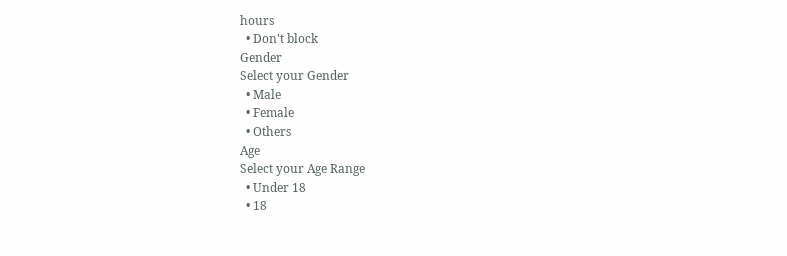hours
  • Don't block
Gender
Select your Gender
  • Male
  • Female
  • Others
Age
Select your Age Range
  • Under 18
  • 18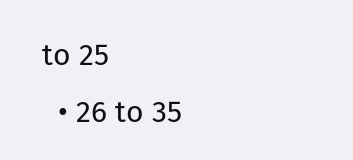to 25
  • 26 to 35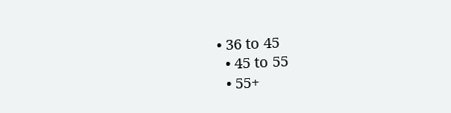• 36 to 45
  • 45 to 55
  • 55+